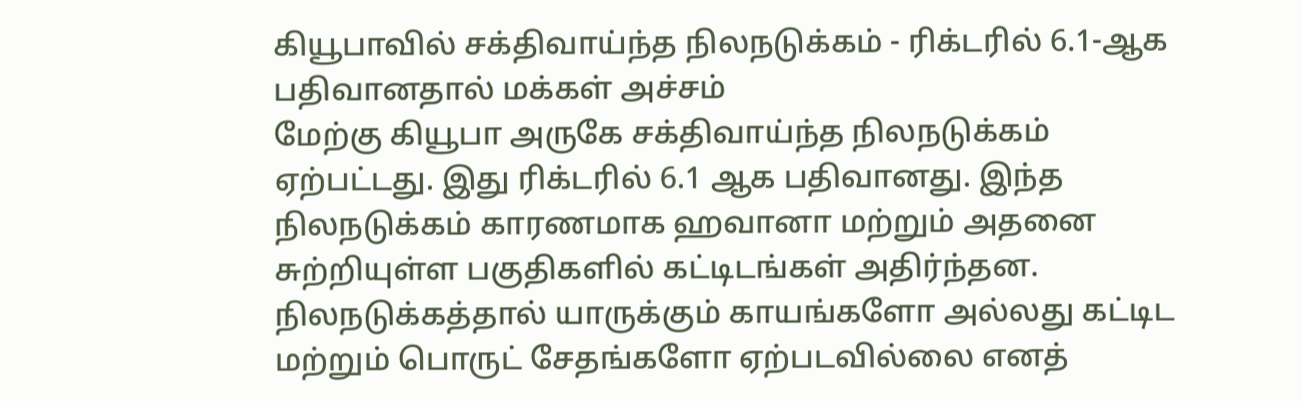கியூபாவில் சக்திவாய்ந்த நிலநடுக்கம் - ரிக்டரில் 6.1-ஆக பதிவானதால் மக்கள் அச்சம்
மேற்கு கியூபா அருகே சக்திவாய்ந்த நிலநடுக்கம் ஏற்பட்டது. இது ரிக்டரில் 6.1 ஆக பதிவானது. இந்த நிலநடுக்கம் காரணமாக ஹவானா மற்றும் அதனை சுற்றியுள்ள பகுதிகளில் கட்டிடங்கள் அதிர்ந்தன. நிலநடுக்கத்தால் யாருக்கும் காயங்களோ அல்லது கட்டிட மற்றும் பொருட் சேதங்களோ ஏற்படவில்லை எனத்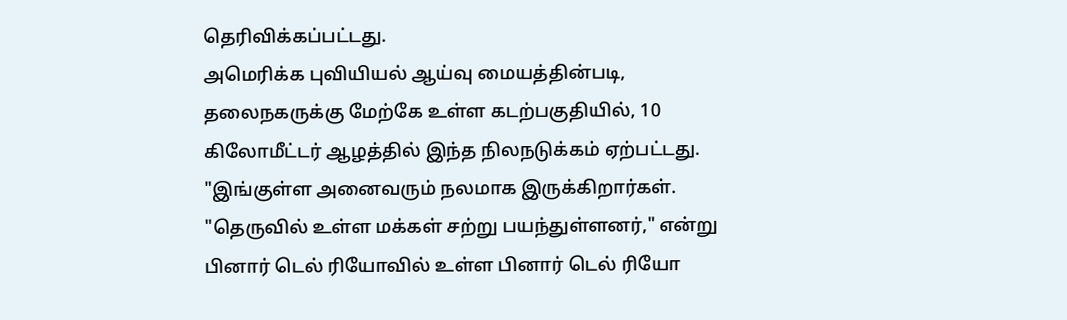தெரிவிக்கப்பட்டது.
அமெரிக்க புவியியல் ஆய்வு மையத்தின்படி, தலைநகருக்கு மேற்கே உள்ள கடற்பகுதியில், 10 கிலோமீட்டர் ஆழத்தில் இந்த நிலநடுக்கம் ஏற்பட்டது.
"இங்குள்ள அனைவரும் நலமாக இருக்கிறார்கள். "தெருவில் உள்ள மக்கள் சற்று பயந்துள்ளனர்," என்று பினார் டெல் ரியோவில் உள்ள பினார் டெல் ரியோ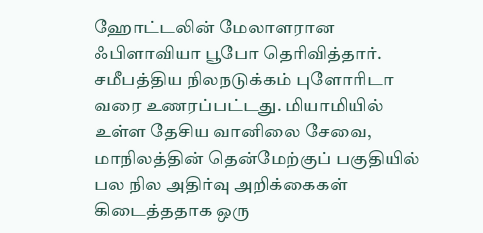ஹோட்டலின் மேலாளரான ஃபிளாவியா பூபோ தெரிவித்தார்.
சமீபத்திய நிலநடுக்கம் புளோரிடா வரை உணரப்பட்டது. மியாமியில் உள்ள தேசிய வானிலை சேவை, மாநிலத்தின் தென்மேற்குப் பகுதியில் பல நில அதிர்வு அறிக்கைகள் கிடைத்ததாக ஒரு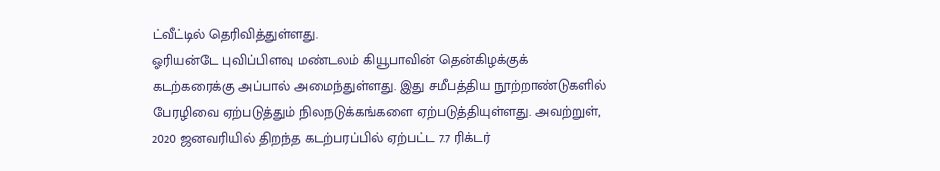ட்வீட்டில் தெரிவித்துள்ளது.
ஓரியன்டே புவிப்பிளவு மண்டலம் கியூபாவின் தென்கிழக்குக் கடற்கரைக்கு அப்பால் அமைந்துள்ளது. இது சமீபத்திய நூற்றாண்டுகளில் பேரழிவை ஏற்படுத்தும் நிலநடுக்கங்களை ஏற்படுத்தியுள்ளது. அவற்றுள், 2020 ஜனவரியில் திறந்த கடற்பரப்பில் ஏற்பட்ட 7.7 ரிக்டர்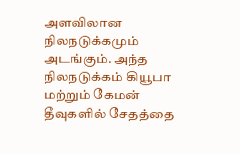அளவிலான நிலநடுக்கமும் அடங்கும். அந்த நிலநடுக்கம் கியூபா மற்றும் கேமன் தீவுகளில் சேதத்தை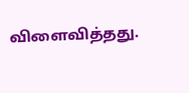விளைவித்தது.